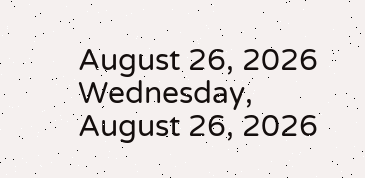August 26, 2026
Wednesday, August 26, 2026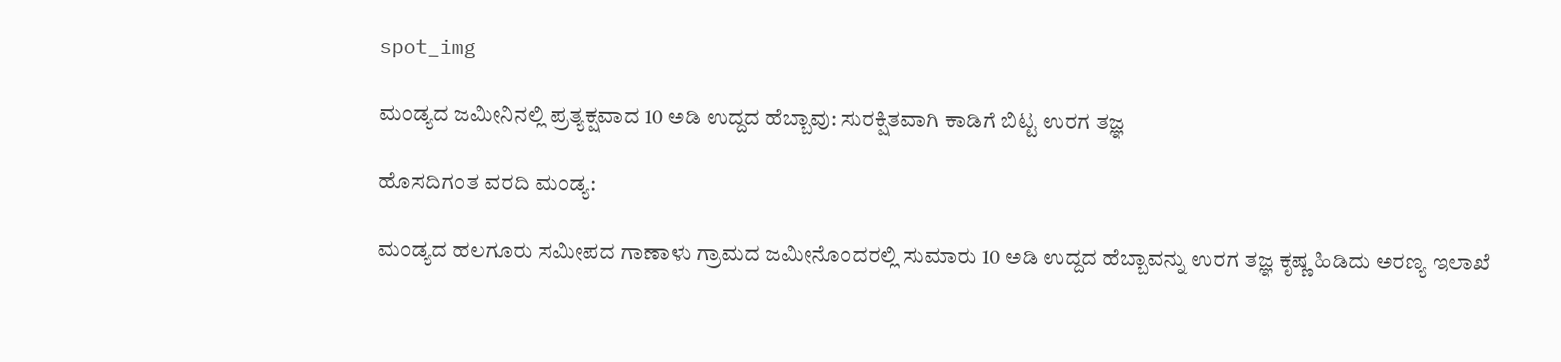spot_img

ಮಂಡ್ಯದ ಜಮೀನಿನಲ್ಲಿ ಪ್ರತ್ಯಕ್ಷವಾದ 10 ಅಡಿ ಉದ್ದದ ಹೆಬ್ಬಾವು: ಸುರಕ್ಷಿತವಾಗಿ ಕಾಡಿಗೆ ಬಿಟ್ಟ ಉರಗ ತಜ್ಞ

ಹೊಸದಿಗಂತ ವರದಿ ಮಂಡ್ಯ:

ಮಂಡ್ಯದ ಹಲಗೂರು ಸಮೀಪದ ಗಾಣಾಳು ಗ್ರಾಮದ ಜಮೀನೊಂದರಲ್ಲಿ ಸುಮಾರು 10 ಅಡಿ ಉದ್ದದ ಹೆಬ್ಬಾವನ್ನು ಉರಗ ತಜ್ಞ ಕೃಷ್ಣ ಹಿಡಿದು ಅರಣ್ಯ ಇಲಾಖೆ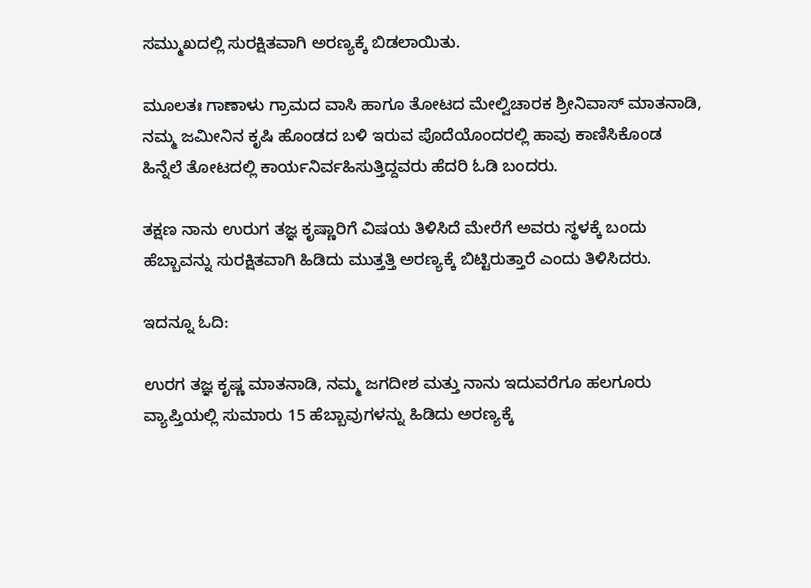ಸಮ್ಮುಖದಲ್ಲಿ ಸುರಕ್ಷಿತವಾಗಿ ಅರಣ್ಯಕ್ಕೆ ಬಿಡಲಾಯಿತು.

ಮೂಲತಃ ಗಾಣಾಳು ಗ್ರಾಮದ ವಾಸಿ ಹಾಗೂ ತೋಟದ ಮೇಲ್ವಿಚಾರಕ ಶ್ರೀನಿವಾಸ್ ಮಾತನಾಡಿ, ನಮ್ಮ ಜಮೀನಿನ ಕೃಷಿ ಹೊಂಡದ ಬಳಿ ಇರುವ ಪೊದೆಯೊಂದರಲ್ಲಿ ಹಾವು ಕಾಣಿಸಿಕೊಂಡ ಹಿನ್ನೆಲೆ ತೋಟದಲ್ಲಿ ಕಾರ್ಯನಿರ್ವಹಿಸುತ್ತಿದ್ದವರು ಹೆದರಿ ಓಡಿ ಬಂದರು.

ತಕ್ಷಣ ನಾನು ಉರುಗ ತಜ್ಞ ಕೃಷ್ಣಾರಿಗೆ ವಿಷಯ ತಿಳಿಸಿದೆ ಮೇರೆಗೆ ಅವರು ಸ್ಥಳಕ್ಕೆ ಬಂದು ಹೆಬ್ಬಾವನ್ನು ಸುರಕ್ಷಿತವಾಗಿ ಹಿಡಿದು ಮುತ್ತತ್ತಿ ಅರಣ್ಯಕ್ಕೆ ಬಿಟ್ಟಿರುತ್ತಾರೆ ಎಂದು ತಿಳಿಸಿದರು.

ಇದನ್ನೂ ಓದಿ:

ಉರಗ ತಜ್ಞ ಕೃಷ್ಣ ಮಾತನಾಡಿ, ನಮ್ಮ ಜಗದೀಶ ಮತ್ತು ನಾನು ಇದುವರೆಗೂ ಹಲಗೂರು ವ್ಯಾಪ್ತಿಯಲ್ಲಿ ಸುಮಾರು 15 ಹೆಬ್ಬಾವುಗಳನ್ನು ಹಿಡಿದು ಅರಣ್ಯಕ್ಕೆ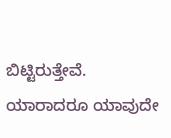ಬಿಟ್ಟಿರುತ್ತೇವೆ. ಯಾರಾದರೂ ಯಾವುದೇ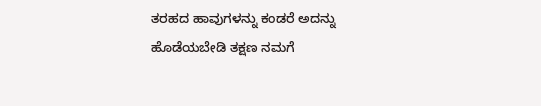ತರಹದ ಹಾವುಗಳನ್ನು ಕಂಡರೆ ಅದನ್ನು ಹೊಡೆಯಬೇಡಿ ತಕ್ಷಣ ನಮಗೆ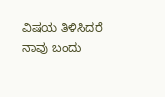ವಿಷಯ ತಿಳಿಸಿದರೆ ನಾವು ಬಂದು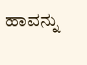ಹಾವನ್ನು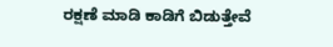ರಕ್ಷಣೆ ಮಾಡಿ ಕಾಡಿಗೆ ಬಿಡುತ್ತೇವೆ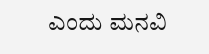ಎಂದು ಮನವಿ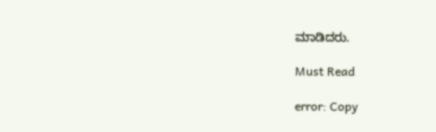ಮಾಡಿದರು.

Must Read

error: Copy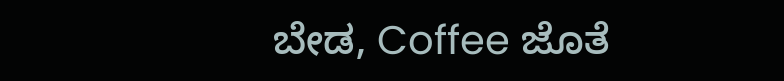ಬೇಡ, Coffee ಜೊತೆ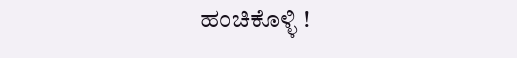ಹಂಚಿಕೊಳ್ಳಿ !